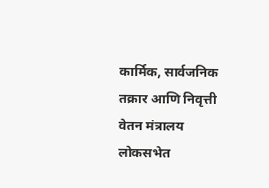कार्मिक, सार्वजनिक तक्रार आणि निवृत्ती वेतन मंत्रालय
लोकसभेत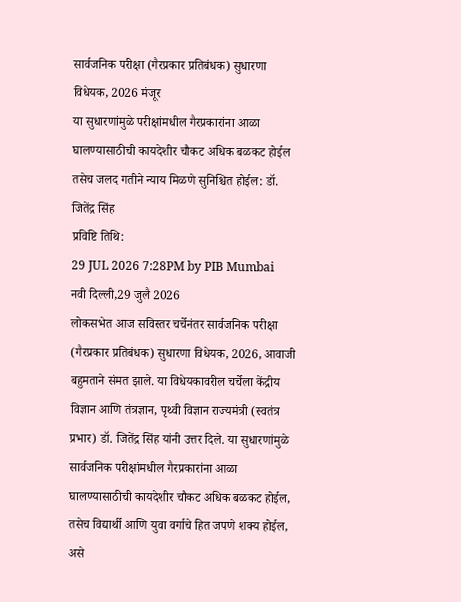सार्वजनिक परीक्षा (गैरप्रकार प्रतिबंधक) सुधारणा विधेयक, 2026 मंजूर
या सुधारणांमुळे परीक्षांमधील गैरप्रकारांना आळा घालण्यासाठीची कायदेशीर चौकट अधिक बळकट होईल तसेच जलद गतीने न्याय मिळणे सुनिश्चित होईल: डॉ. जितेंद्र सिंह
प्रविष्टि तिथि:
29 JUL 2026 7:28PM by PIB Mumbai
नवी दिल्ली,29 जुलै 2026
लोकसभेत आज सविस्तर चर्चेनंतर सार्वजनिक परीक्षा (गैरप्रकार प्रतिबंधक) सुधारणा विधेयक, 2026, आवाजी बहुमताने संमत झाले. या विधेयकावरील चर्चेला केंद्रीय विज्ञान आणि तंत्रज्ञान, पृथ्वी विज्ञान राज्यमंत्री (स्वतंत्र प्रभार) डॉ. जितेंद्र सिंह यांनी उत्तर दिले. या सुधारणांमुळे सार्वजनिक परीक्षांमधील गैरप्रकारांना आळा घालण्यासाठीची कायदेशीर चौकट अधिक बळकट होईल, तसेच विद्यार्थी आणि युवा वर्गाचे हित जपणे शक्य होईल, असे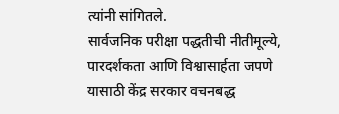त्यांनी सांगितले.
सार्वजनिक परीक्षा पद्धतीची नीतीमूल्ये, पारदर्शकता आणि विश्वासार्हता जपणे यासाठी केंद्र सरकार वचनबद्ध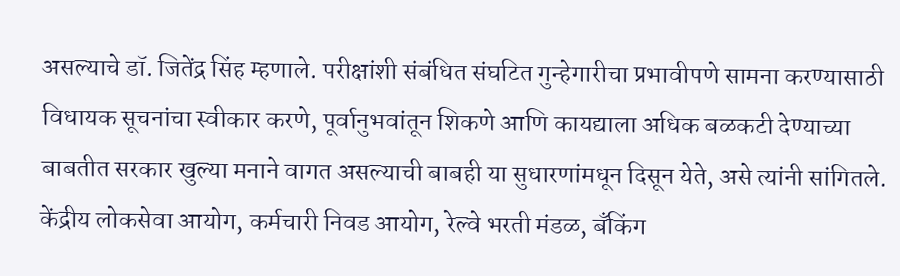असल्याचे डॉ. जितेंद्र सिंह म्हणाले. परीक्षांशी संबंधित संघटित गुन्हेगारीचा प्रभावीपणे सामना करण्यासाठी विधायक सूचनांचा स्वीकार करणे, पूर्वानुभवांतून शिकणे आणि कायद्याला अधिक बळकटी देण्याच्या बाबतीत सरकार खुल्या मनाने वागत असल्याची बाबही या सुधारणांमधून दिसून येते, असे त्यांनी सांगितले.
केंद्रीय लोकसेवा आयोग, कर्मचारी निवड आयोग, रेल्वे भरती मंडळ, बँकिंग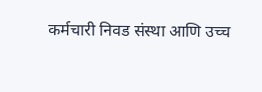कर्मचारी निवड संस्था आणि उच्च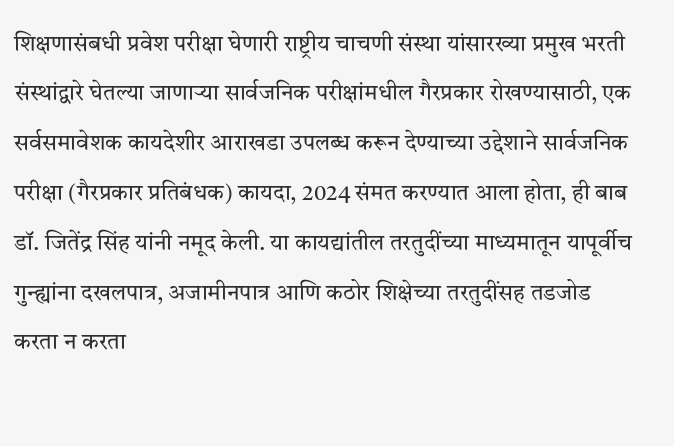शिक्षणासंबधी प्रवेश परीक्षा घेणारी राष्ट्रीय चाचणी संस्था यांसारख्या प्रमुख भरती संस्थांद्वारे घेतल्या जाणाऱ्या सार्वजनिक परीक्षांमधील गैरप्रकार रोखण्यासाठी, एक सर्वसमावेशक कायदेशीर आराखडा उपलब्ध करून देण्याच्या उद्देशाने सार्वजनिक परीक्षा (गैरप्रकार प्रतिबंधक) कायदा, 2024 संमत करण्यात आला होता, ही बाब डॉ. जितेंद्र सिंह यांनी नमूद केली. या कायद्यांतील तरतुदींच्या माध्यमातून यापूर्वीच गुन्ह्यांना दखलपात्र, अजामीनपात्र आणि कठोर शिक्षेच्या तरतुदींसह तडजोड करता न करता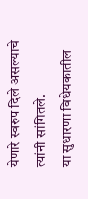येणारे स्वरुप दिले असल्याचे त्यांनी सांगितले.
या सुधारणा विधेयकातील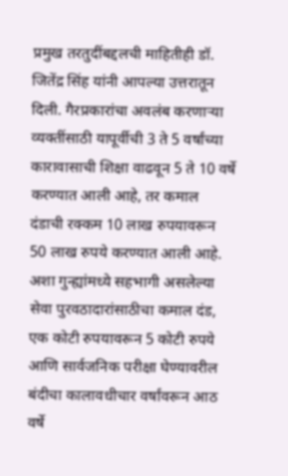प्रमुख तरतुदींबद्दलची माहितीही डॉ. जितेंद्र सिंह यांनी आपल्या उत्तरातून दिली. गैरप्रकारांचा अवलंब करणाऱ्या व्यक्तींसाठी यापूर्वीची 3 ते 5 वर्षांच्या कारावासाची शिक्षा वाढवून 5 ते 10 वर्षे करण्यात आली आहे, तर कमाल दंडाची रक्कम 10 लाख रुपयावरून 50 लाख रुपये करण्यात आली आहे. अशा गुन्ह्यांमध्ये सहभागी असलेल्या सेवा पुरवठादारांसाठीचा कमाल दंड, एक कोटी रुपयावरून 5 कोटी रुपये आणि सार्वजनिक परीक्षा घेण्यावरील बंदीचा कालावधीचार वर्षांवरून आठ वर्षे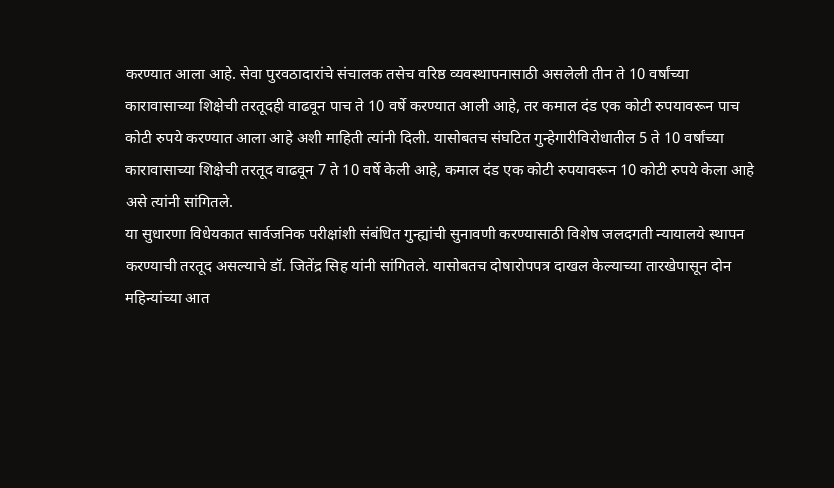करण्यात आला आहे. सेवा पुरवठादारांचे संचालक तसेच वरिष्ठ व्यवस्थापनासाठी असलेली तीन ते 10 वर्षांच्या कारावासाच्या शिक्षेची तरतूदही वाढवून पाच ते 10 वर्षे करण्यात आली आहे, तर कमाल दंड एक कोटी रुपयावरून पाच कोटी रुपये करण्यात आला आहे अशी माहिती त्यांनी दिली. यासोबतच संघटित गुन्हेगारीविरोधातील 5 ते 10 वर्षांच्या कारावासाच्या शिक्षेची तरतूद वाढवून 7 ते 10 वर्षे केली आहे, कमाल दंड एक कोटी रुपयावरून 10 कोटी रुपये केला आहे असे त्यांनी सांगितले.
या सुधारणा विधेयकात सार्वजनिक परीक्षांशी संबंधित गुन्ह्यांची सुनावणी करण्यासाठी विशेष जलदगती न्यायालये स्थापन करण्याची तरतूद असल्याचे डॉ. जितेंद्र सिह यांनी सांगितले. यासोबतच दोषारोपपत्र दाखल केल्याच्या तारखेपासून दोन महिन्यांच्या आत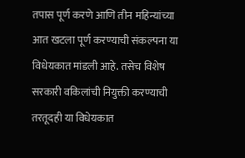तपास पूर्ण करणे आणि तीन महिन्यांच्या आत खटला पूर्ण करण्याची संकल्पना या विधेयकात मांडली आहे. तसेच विशेष सरकारी वकिलांची नियुक्ती करण्याची तरतूदही या विधेयकात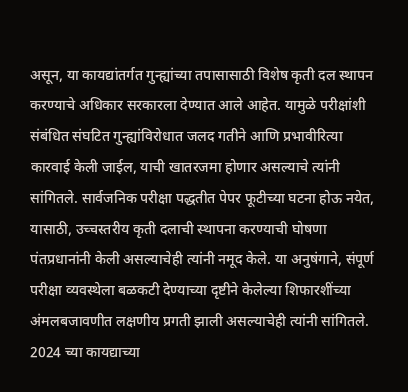असून, या कायद्यांतर्गत गुन्ह्यांच्या तपासासाठी विशेष कृती दल स्थापन करण्याचे अधिकार सरकारला देण्यात आले आहेत. यामुळे परीक्षांशी संबंधित संघटित गुन्ह्यांविरोधात जलद गतीने आणि प्रभावीरित्या कारवाई केली जाईल, याची खातरजमा होणार असल्याचे त्यांनी सांगितले. सार्वजनिक परीक्षा पद्धतीत पेपर फूटीच्या घटना होऊ नयेत, यासाठी, उच्चस्तरीय कृती दलाची स्थापना करण्याची घोषणा पंतप्रधानांनी केली असल्याचेही त्यांनी नमूद केले. या अनुषंगाने, संपूर्ण परीक्षा व्यवस्थेला बळकटी देण्याच्या दृष्टीने केलेल्या शिफारशींच्या अंमलबजावणीत लक्षणीय प्रगती झाली असल्याचेही त्यांनी सांगितले.
2024 च्या कायद्याच्या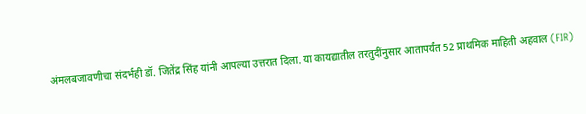अंमलबजावणीचा संदर्भही डॉ. जितेंद्र सिंह यांनी आपल्या उत्तरात दिला. या कायद्यातील तरतुदींनुसार आतापर्यंत 52 प्राथमिक माहिती अहवाल (FIR)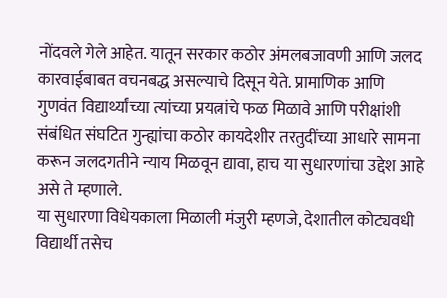नोंदवले गेले आहेत. यातून सरकार कठोर अंमलबजावणी आणि जलद कारवाईबाबत वचनबद्ध असल्याचे दिसून येते. प्रामाणिक आणि गुणवंत विद्यार्थ्यांच्या त्यांच्या प्रयत्नांचे फळ मिळावे आणि परीक्षांशी संबंधित संघटित गुन्ह्यांचा कठोर कायदेशीर तरतुदींच्या आधारे सामना करून जलदगतीने न्याय मिळवून द्यावा, हाच या सुधारणांचा उद्देश आहे असे ते म्हणाले.
या सुधारणा विधेयकाला मिळाली मंजुरी म्हणजे, देशातील कोट्यवधी विद्यार्थी तसेच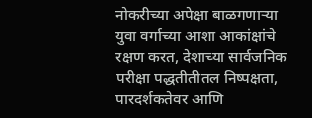नोकरीच्या अपेक्षा बाळगणाऱ्या युवा वर्गाच्या आशा आकांक्षांचे रक्षण करत, देशाच्या सार्वजनिक परीक्षा पद्धतीतीतल निष्पक्षता, पारदर्शकतेवर आणि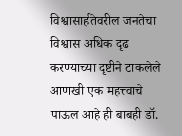विश्वासार्हतेवरील जनतेचा विश्वास अधिक दृढ करण्याच्या दृष्टीने टाकलेले आणखी एक महत्त्वाचे पाऊल आहे ही बाबही डॉ.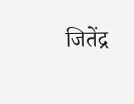जितेंद्र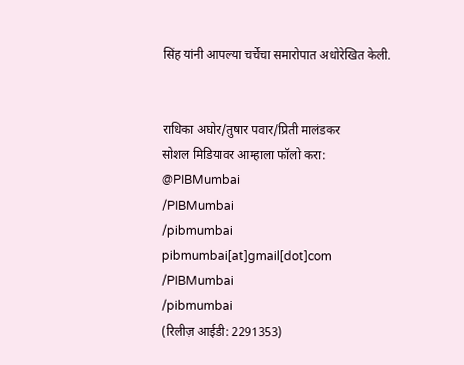सिंह यांनी आपल्या चर्चेचा समारोपात अधोरेखित केली.


राधिका अघोर/तुषार पवार/प्रिती मालंडकर
सोशल मिडियावर आम्हाला फॉलो करा:
@PIBMumbai
/PIBMumbai
/pibmumbai
pibmumbai[at]gmail[dot]com
/PIBMumbai
/pibmumbai
(रिलीज़ आईडी: 2291353)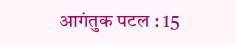आगंतुक पटल : 15